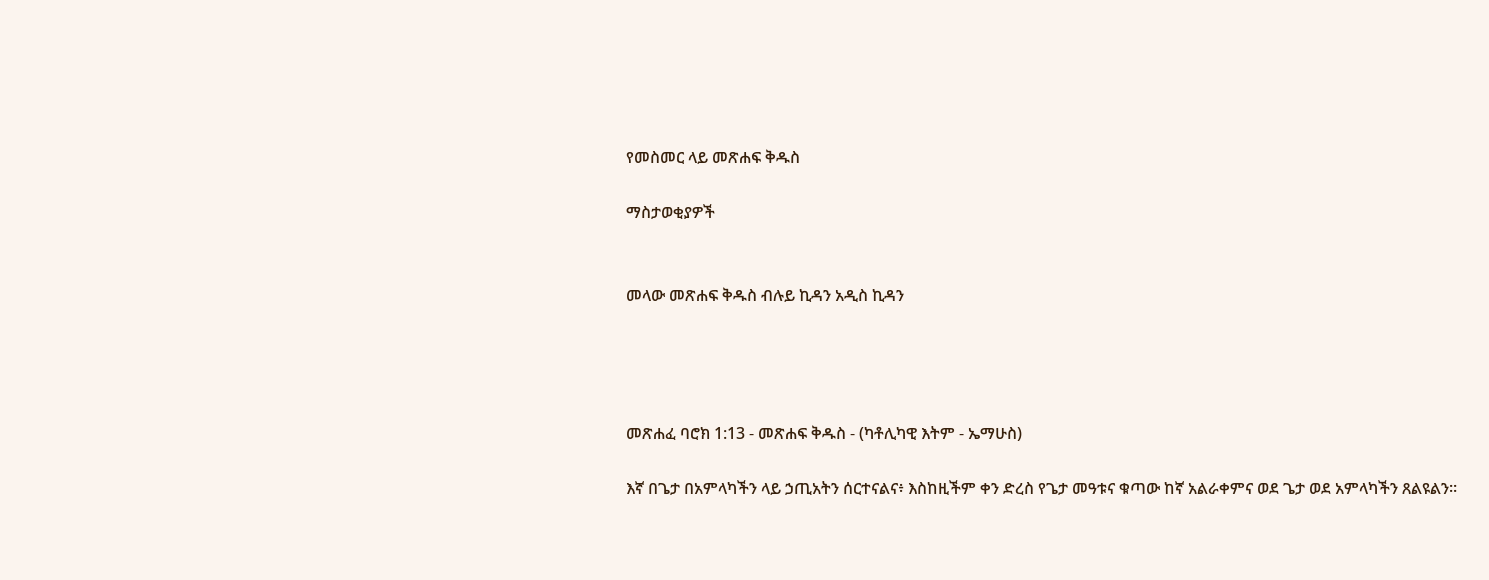የመስመር ላይ መጽሐፍ ቅዱስ

ማስታወቂያዎች


መላው መጽሐፍ ቅዱስ ብሉይ ኪዳን አዲስ ኪዳን




መጽሐፈ ባሮክ 1:13 - መጽሐፍ ቅዱስ - (ካቶሊካዊ እትም - ኤማሁስ)

እኛ በጌታ በአምላካችን ላይ ኃጢአትን ሰርተናልና፥ እስከዚችም ቀን ድረስ የጌታ መዓቱና ቁጣው ከኛ አልራቀምና ወደ ጌታ ወደ አምላካችን ጸልዩልን።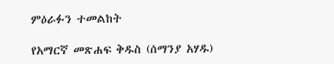ምዕራፉን ተመልከት

የአማርኛ መጽሐፍ ቅዱስ (ሰማንያ አሃዱ)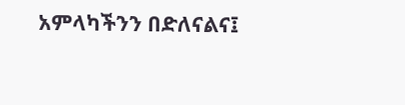አምላካችንን በድለናልና፤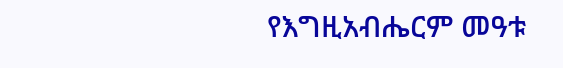የእግዚአብሔርም መዓቱ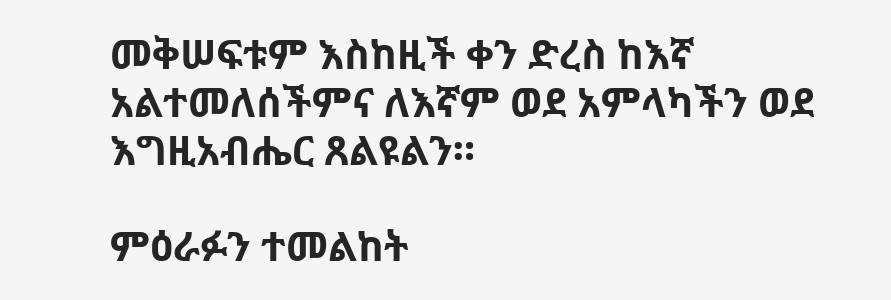መቅሠፍቱም እስከዚች ቀን ድረስ ከእኛ አልተመለሰችምና ለእኛም ወደ አምላካችን ወደ እግዚአብሔር ጸልዩልን።

ምዕራፉን ተመልከት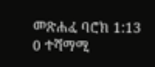መጽሐፈ ባሮክ 1:13
0 ተሻማሚ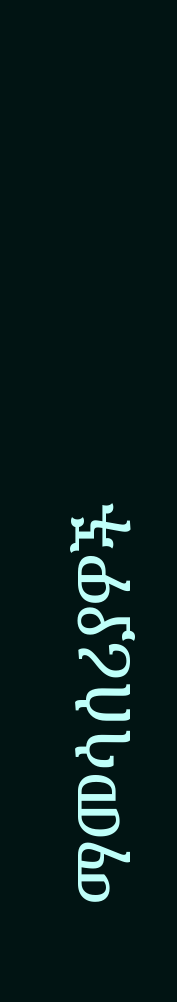ማመሳሰሪያዎች